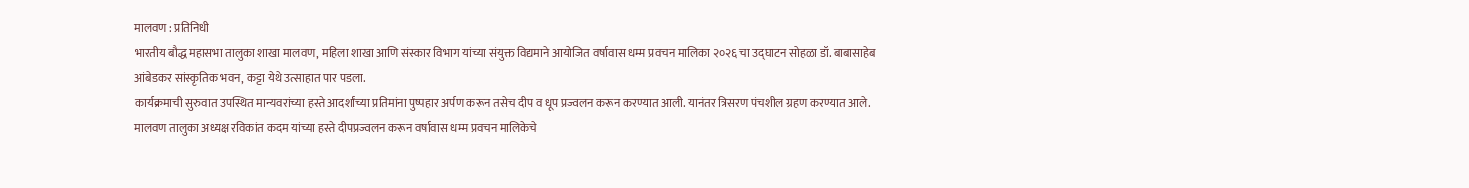मालवण : प्रतिनिधी
भारतीय बौद्ध महासभा तालुका शाखा मालवण, महिला शाखा आणि संस्कार विभाग यांच्या संयुक्त विद्यमाने आयोजित वर्षावास धम्म प्रवचन मालिका २०२६ चा उद्घाटन सोहळा डॉ. बाबासाहेब आंबेडकर सांस्कृतिक भवन, कट्टा येथे उत्साहात पार पडला.
कार्यक्रमाची सुरुवात उपस्थित मान्यवरांच्या हस्ते आदर्शांच्या प्रतिमांना पुष्पहार अर्पण करून तसेच दीप व धूप प्रज्वलन करून करण्यात आली. यानंतर त्रिसरण पंचशील ग्रहण करण्यात आले. मालवण तालुका अध्यक्ष रविकांत कदम यांच्या हस्ते दीपप्रज्वलन करून वर्षावास धम्म प्रवचन मालिकेचे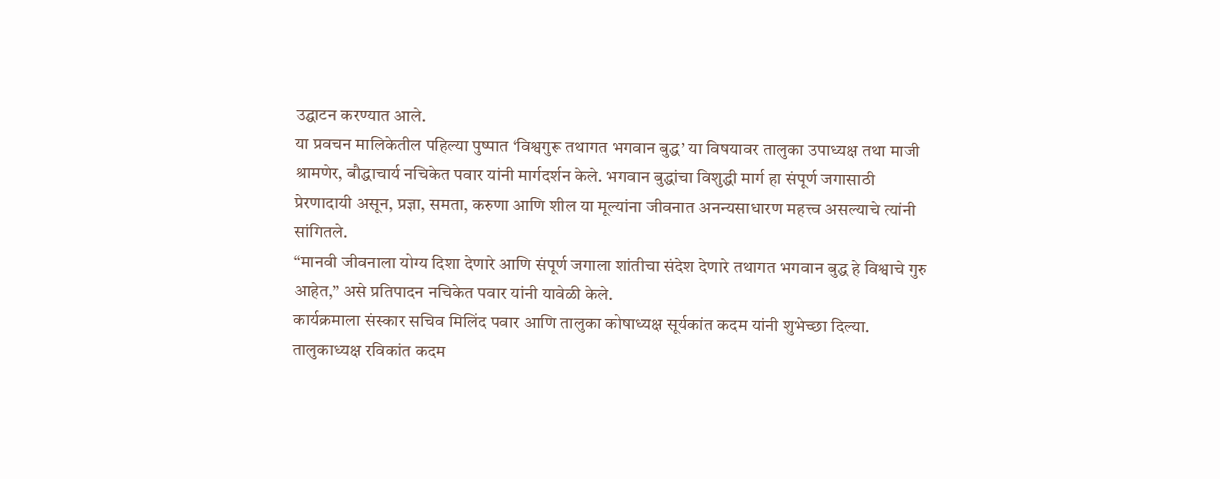उद्घाटन करण्यात आले.
या प्रवचन मालिकेतील पहिल्या पुष्पात ‘विश्वगुरू तथागत भगवान बुद्ध’ या विषयावर तालुका उपाध्यक्ष तथा माजी श्रामणेर, बौद्धाचार्य नचिकेत पवार यांनी मार्गदर्शन केले. भगवान बुद्धांचा विशुद्धी मार्ग हा संपूर्ण जगासाठी प्रेरणादायी असून, प्रज्ञा, समता, करुणा आणि शील या मूल्यांना जीवनात अनन्यसाधारण महत्त्व असल्याचे त्यांनी सांगितले.
“मानवी जीवनाला योग्य दिशा देणारे आणि संपूर्ण जगाला शांतीचा संदेश देणारे तथागत भगवान बुद्ध हे विश्वाचे गुरु आहेत,” असे प्रतिपादन नचिकेत पवार यांनी यावेळी केले.
कार्यक्रमाला संस्कार सचिव मिलिंद पवार आणि तालुका कोषाध्यक्ष सूर्यकांत कदम यांनी शुभेच्छा दिल्या. तालुकाध्यक्ष रविकांत कदम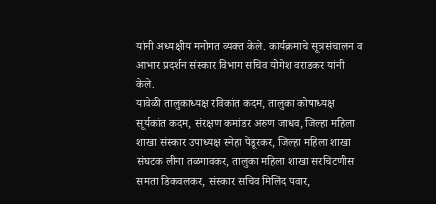यांनी अध्यक्षीय मनोगत व्यक्त केले. कार्यक्रमाचे सूत्रसंचालन व आभार प्रदर्शन संस्कार विभाग सचिव योगेश वराडकर यांनी केले.
यावेळी तालुकाध्यक्ष रविकांत कदम, तालुका कोषाध्यक्ष सूर्यकांत कदम, संरक्षण कमांडर अरुण जाधव, जिल्हा महिला शाखा संस्कार उपाध्यक्ष स्नेहा पेंडूरकर, जिल्हा महिला शाखा संघटक लीना तळगावकर, तालुका महिला शाखा सरचिटणीस समता डिकवलकर, संस्कार सचिव मिलिंद पवार,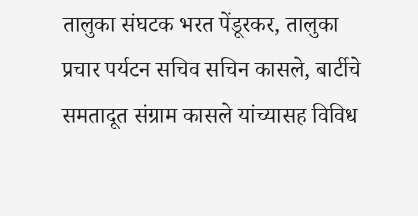तालुका संघटक भरत पेंडूरकर, तालुका प्रचार पर्यटन सचिव सचिन कासले, बार्टीचे समतादूत संग्राम कासले यांच्यासह विविध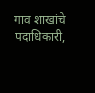गाव शाखांचे पदाधिकारी,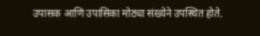उपासक आणि उपासिका मोठ्या संख्येने उपस्थित होते.